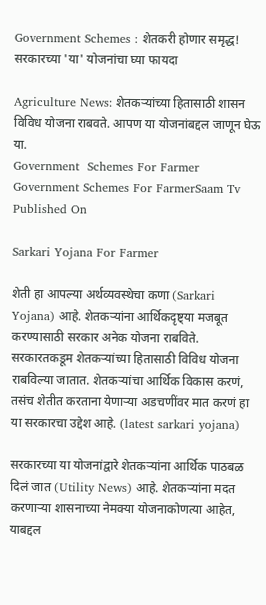Government Schemes : शेतकरी होणार समृद्ध! सरकारच्या 'या' योजनांचा घ्या फायदा

Agriculture News: शेतकऱ्यांच्या हितासाठी शासन विविध योजना राबवते. आपण या योजनांबद्दल जाणून घेऊ या.
Government  Schemes For Farmer
Government Schemes For FarmerSaam Tv
Published On

Sarkari Yojana For Farmer

शेती हा आपल्या अर्थव्यवस्थेचा कणा (Sarkari Yojana) आहे. शेतकऱ्यांना आर्थिकदृष्ट्या मजबूत करण्यासाठी सरकार अनेक योजना राबविते. सरकारतकडूम शेतकऱ्यांच्या हितासाठी विविध योजना राबविल्या जातात. शेतकऱ्यांचा आर्थिक विकास करणं, तसंच शेतीत करताना येणाऱ्या अडचणींवर मात करणं हा या सरकारचा उद्देश आहे. (latest sarkari yojana)

सरकारच्या या योजनांद्वारे शेतकऱ्यांना आर्थिक पाठबळ दिलं जात (Utility News) आहे. शेतकऱ्यांना मदत करणाऱ्या शासनाच्या नेमक्या योजनाकोणत्या आहेत, याबद्दल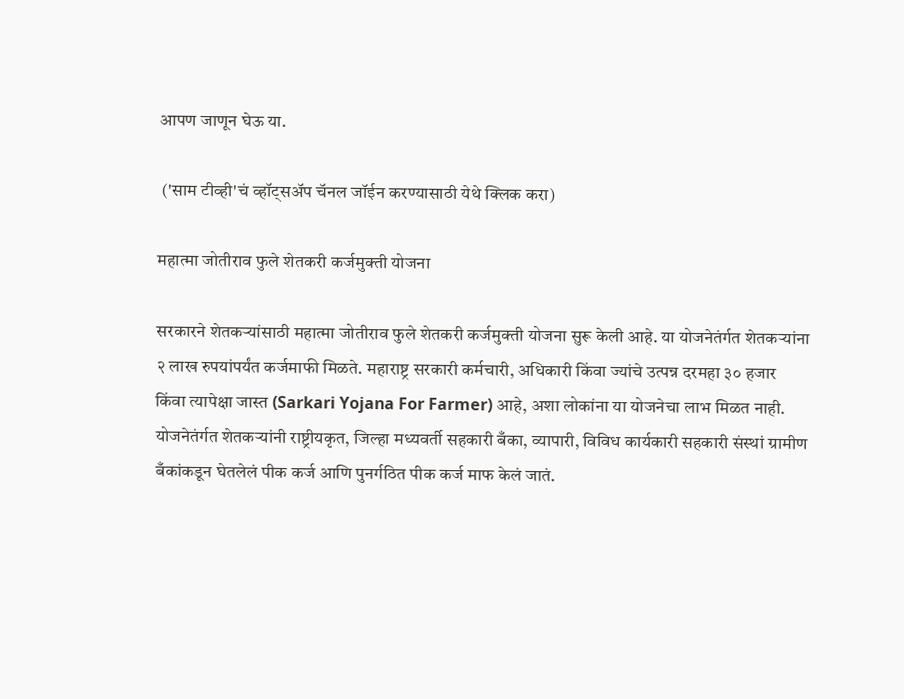आपण जाणून घेऊ या.

 ('साम टीव्ही'चं व्हॉट्सअ‍ॅप चॅनल जॉईन करण्यासाठी येथे क्लिक करा)

महात्मा जोतीराव फुले शेतकरी कर्जमुक्ती योजना

सरकारने शेतकऱ्यांसाठी महात्मा जोतीराव फुले शेतकरी कर्जमुक्ती योजना सुरू केली आहे. या योजनेतंर्गत शेतकऱ्यांना २ लाख रुपयांपर्यंत कर्जमाफी मिळते. महाराष्ट्र सरकारी कर्मचारी, अधिकारी किंवा ज्यांचे उत्पन्न दरमहा ३० हजार किंवा त्यापेक्षा जास्त (Sarkari Yojana For Farmer) आहे, अशा लोकांना या योजनेचा लाभ मिळत नाही. योजनेतंर्गत शेतकऱ्यांनी राष्ट्रीयकृत, जिल्हा मध्यवर्ती सहकारी बँका, व्यापारी, विविध कार्यकारी सहकारी संस्थां ग्रामीण बँकांकडून घेतलेलं पीक कर्ज आणि पुनर्गठित पीक कर्ज माफ केलं जातं.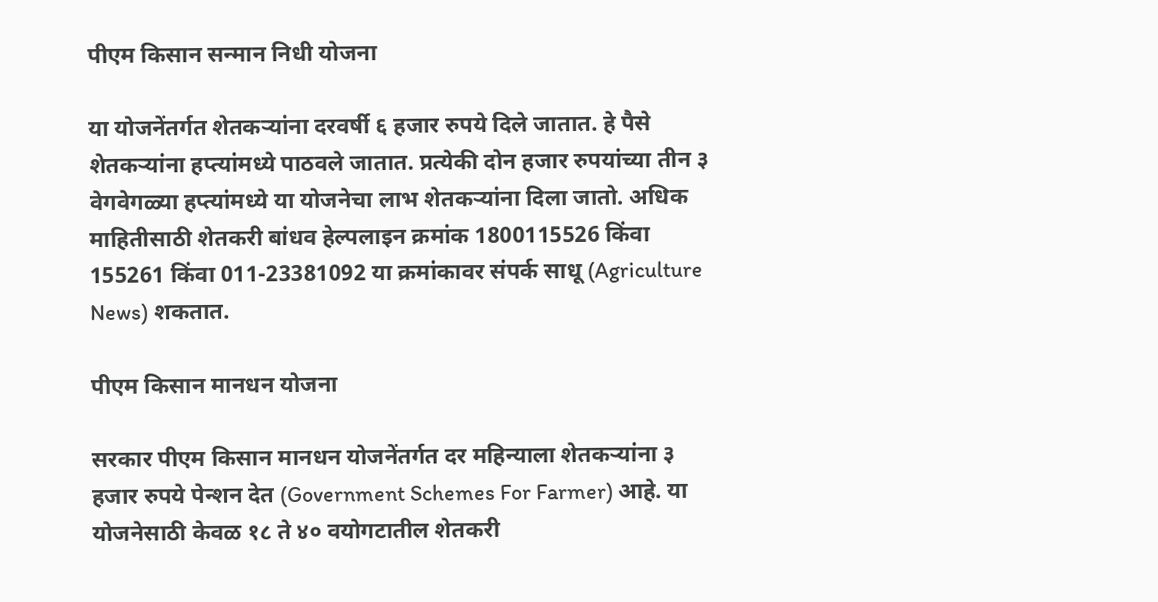पीएम किसान सन्मान निधी योजना

या योजनेंतर्गत शेतकऱ्यांना दरवर्षी ६ हजार रुपये दिले जातात. हे पैसे शेतकऱ्यांना हप्त्यांमध्ये पाठवले जातात. प्रत्येकी दोन हजार रुपयांच्या तीन ३ वेगवेगळ्या हप्त्यांमध्ये या योजनेचा लाभ शेतकऱ्यांना दिला जातो. अधिक माहितीसाठी शेतकरी बांधव हेल्पलाइन क्रमांक 1800115526 किंवा 155261 किंवा 011-23381092 या क्रमांकावर संपर्क साधू (Agriculture News) शकतात.

पीएम किसान मानधन योजना

सरकार पीएम किसान मानधन योजनेंतर्गत दर महिन्याला शेतकऱ्यांना ३ हजार रुपये पेन्शन देत (Government Schemes For Farmer) आहे. या योजनेसाठी केवळ १८ ते ४० वयोगटातील शेतकरी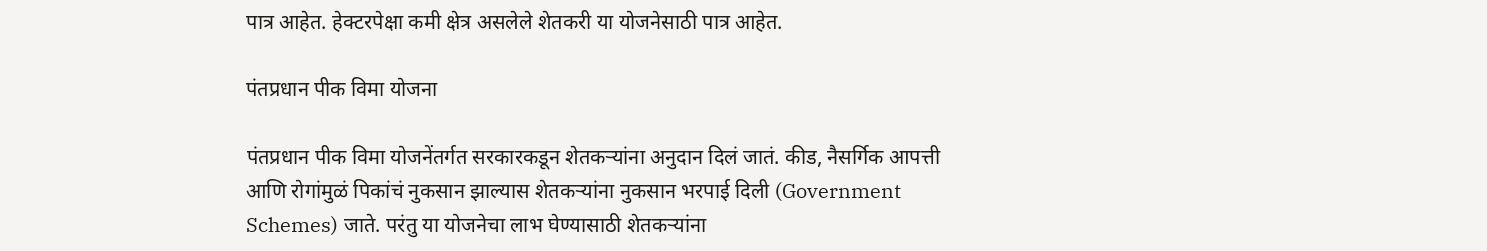पात्र आहेत. हेक्टरपेक्षा कमी क्षेत्र असलेले शेतकरी या योजनेसाठी पात्र आहेत.

पंतप्रधान पीक विमा योजना

पंतप्रधान पीक विमा योजनेंतर्गत सरकारकडून शेतकऱ्यांना अनुदान दिलं जातं. कीड, नैसर्गिक आपत्ती आणि रोगांमुळं पिकांचं नुकसान झाल्यास शेतकऱ्यांना नुकसान भरपाई दिली (Government Schemes) जाते. परंतु या योजनेचा लाभ घेण्यासाठी शेतकऱ्यांना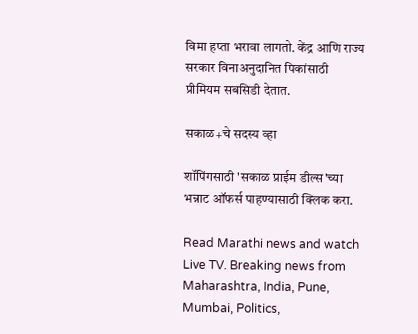विमा हप्ता भरावा लागतो. केंद्र आणि राज्य सरकार विनाअनुदानित पिकांसाठी प्रीमियम सबसिडी देतात.

सकाळ+चे सदस्य व्हा

शॉपिंगसाठी 'सकाळ प्राईम डील्स'च्या भन्नाट ऑफर्स पाहण्यासाठी क्लिक करा.

Read Marathi news and watch Live TV. Breaking news from Maharashtra, India, Pune, Mumbai, Politics,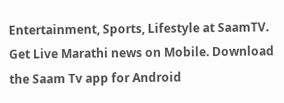Entertainment, Sports, Lifestyle at SaamTV. Get Live Marathi news on Mobile. Download the Saam Tv app for Android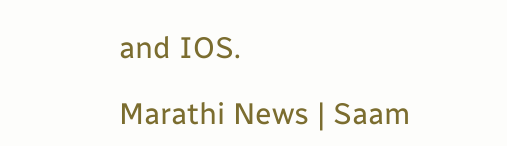and IOS.

Marathi News | Saam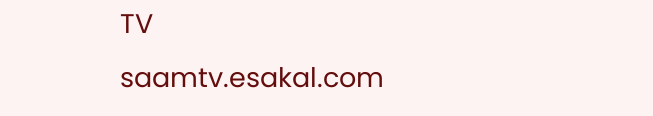TV
saamtv.esakal.com